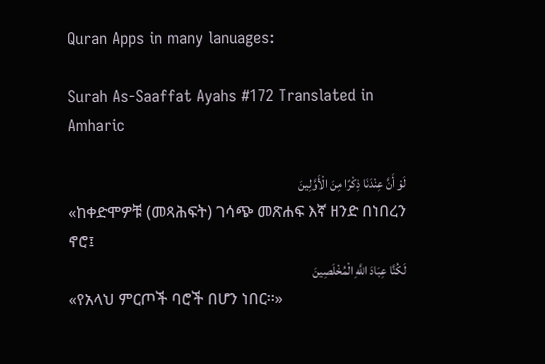Quran Apps in many lanuages:

Surah As-Saaffat Ayahs #172 Translated in Amharic

لَوْ أَنَّ عِنْدَنَا ذِكْرًا مِنَ الْأَوَّلِينَ
«ከቀድሞዎቹ (መጻሕፍት) ገሳጭ መጽሐፍ እኛ ዘንድ በነበረን ኖሮ፤
لَكُنَّا عِبَادَ اللَّهِ الْمُخْلَصِينَ
«የአላህ ምርጦች ባሮች በሆን ነበር፡፡»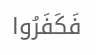فَكَفَرُوا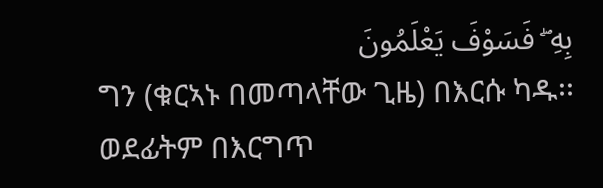بِهِ ۖ فَسَوْفَ يَعْلَمُونَ
ግን (ቁርኣኑ በመጣላቸው ጊዜ) በእርሱ ካዱ፡፡ ወደፊትም በእርግጥ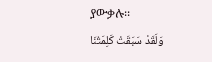ያውቃሉ፡፡
وَلَقَدْ سَبَقَتْ كَلِمَتُنَا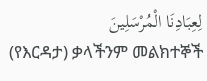لِعِبَادِنَا الْمُرْسَلِينَ
(የእርዳታ) ቃላችንም መልክተኞች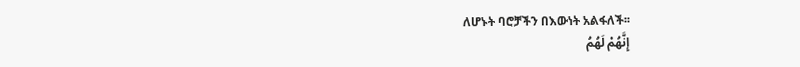ለሆኑት ባሮቻችን በእውነት አልፋለች፡፡
إِنَّهُمْ لَهُمُ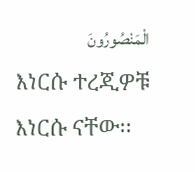الْمَنْصُورُونَ
እነርሱ ተረጂዎቹ እነርሱ ናቸው፡፡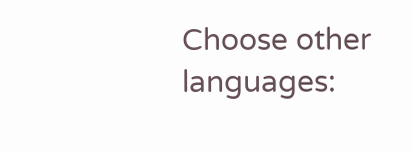Choose other languages: